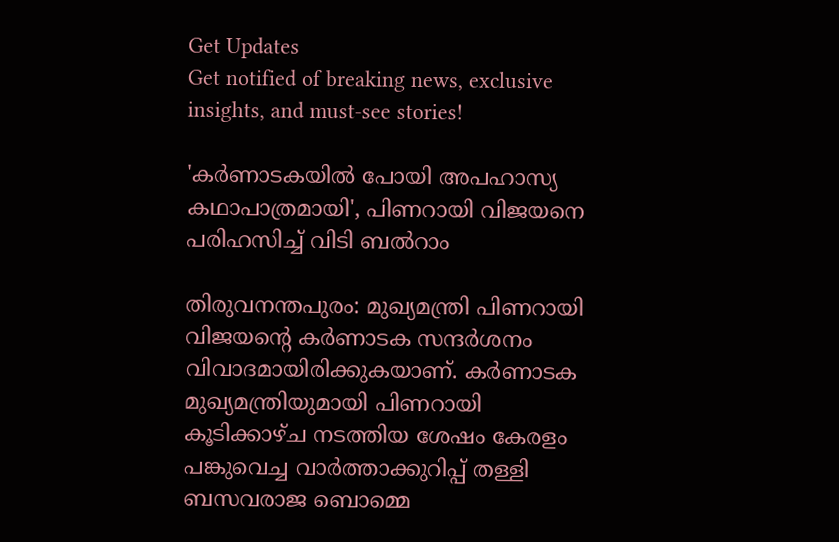Get Updates
Get notified of breaking news, exclusive insights, and must-see stories!

'കർണാടകയിൽ പോയി അപഹാസ്യ കഥാപാത്രമായി', പിണറായി വിജയനെ പരിഹസിച്ച് വിടി ബൽറാം

തിരുവനന്തപുരം: മുഖ്യമന്ത്രി പിണറായി വിജയന്റെ കർണാടക സന്ദർശനം വിവാദമായിരിക്കുകയാണ്. കർണാടക മുഖ്യമന്ത്രിയുമായി പിണറായി കൂടിക്കാഴ്ച നടത്തിയ ശേഷം കേരളം പങ്കുവെച്ച വാർത്താക്കുറിപ്പ് തള്ളി ബസവരാജ ബൊമ്മെ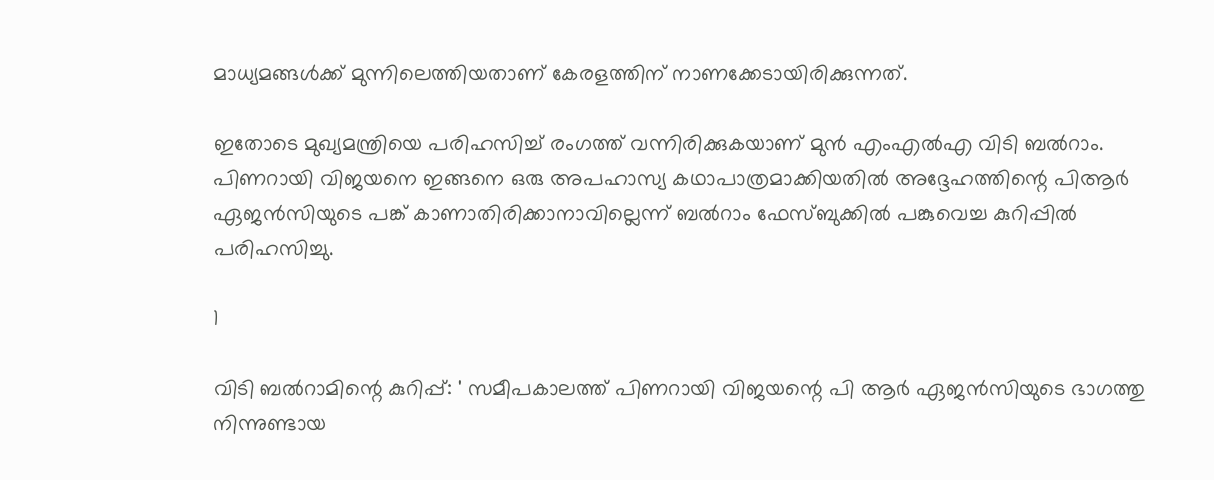മാധ്യമങ്ങൾക്ക് മുന്നിലെത്തിയതാണ് കേരളത്തിന് നാണക്കേടായിരിക്കുന്നത്.

ഇതോടെ മുഖ്യമന്ത്രിയെ പരിഹസിച്ച് രംഗത്ത് വന്നിരിക്കുകയാണ് മുൻ എംഎൽഎ വിടി ബൽറാം. പിണറായി വിജയനെ ഇങ്ങനെ ഒരു അപഹാസ്യ കഥാപാത്രമാക്കിയതിൽ അദ്ദേഹത്തിന്റെ പിആർ ഏജൻസിയുടെ പങ്ക് കാണാതിരിക്കാനാവില്ലെന്ന് ബൽറാം ഫേസ്ബുക്കിൽ പങ്കുവെച്ച കുറിപ്പിൽ പരിഹസിച്ചു.

1

വിടി ബൽറാമിന്റെ കുറിപ്പ്: ' സമീപകാലത്ത് പിണറായി വിജയന്റെ പി ആർ ഏജൻസിയുടെ ഭാഗത്തു നിന്നുണ്ടായ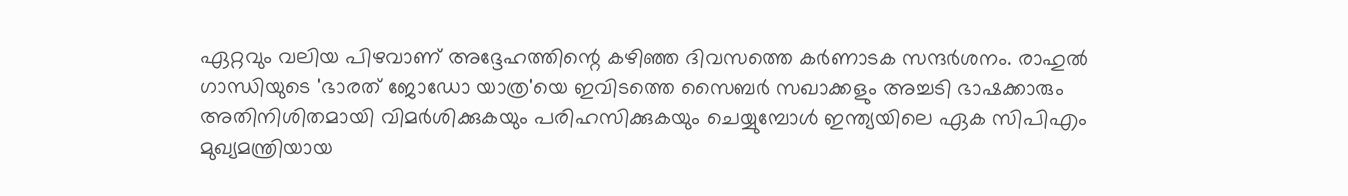ഏറ്റവും വലിയ പിഴവാണ് അദ്ദേഹത്തിന്റെ കഴിഞ്ഞ ദിവസത്തെ കർണാടക സന്ദർശനം. രാഹുൽ ഗാന്ധിയുടെ 'ഭാരത് ജോഡോ യാത്ര'യെ ഇവിടത്തെ സൈബർ സഖാക്കളും അച്ചടി ഭാഷക്കാരും അതിനിശിതമായി വിമർശിക്കുകയും പരിഹസിക്കുകയും ചെയ്യുമ്പോൾ ഇന്ത്യയിലെ ഏക സിപിഎം മുഖ്യമന്ത്രിയായ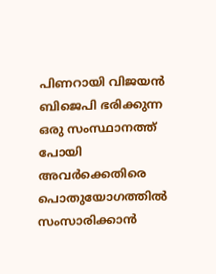പിണറായി വിജയൻ ബിജെപി ഭരിക്കുന്ന ഒരു സംസ്ഥാനത്ത് പോയി അവർക്കെതിരെ പൊതുയോഗത്തിൽ സംസാരിക്കാൻ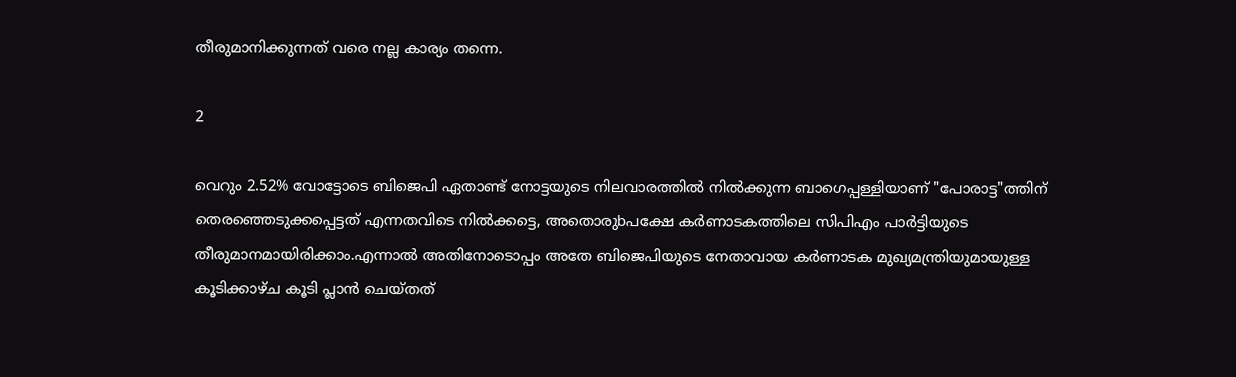തീരുമാനിക്കുന്നത് വരെ നല്ല കാര്യം തന്നെ.

2

വെറും 2.52% വോട്ടോടെ ബിജെപി ഏതാണ്ട് നോട്ടയുടെ നിലവാരത്തിൽ നിൽക്കുന്ന ബാഗെപ്പള്ളിയാണ് "പോരാട്ട"ത്തിന് തെരഞ്ഞെടുക്കപ്പെട്ടത് എന്നതവിടെ നിൽക്കട്ടെ, അതൊരുbപക്ഷേ കർണാടകത്തിലെ സിപിഎം പാർട്ടിയുടെ തീരുമാനമായിരിക്കാം.എന്നാൽ അതിനോടൊപ്പം അതേ ബിജെപിയുടെ നേതാവായ കർണാടക മുഖ്യമന്ത്രിയുമായുള്ള കൂടിക്കാഴ്ച കൂടി പ്ലാൻ ചെയ്തത്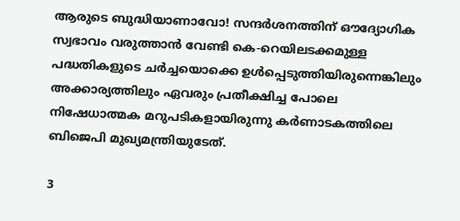ആരുടെ ബുദ്ധിയാണാവോ! സന്ദർശനത്തിന് ഔദ്യോഗിക സ്വഭാവം വരുത്താൻ വേണ്ടി കെ-റെയിലടക്കമുള്ള പദ്ധതികളുടെ ചർച്ചയൊക്കെ ഉൾപ്പെടുത്തിയിരുന്നെങ്കിലും അക്കാര്യത്തിലും ഏവരും പ്രതീക്ഷിച്ച പോലെ നിഷേധാത്മക മറുപടികളായിരുന്നു കർണാടകത്തിലെ ബിജെപി മുഖ്യമന്ത്രിയുടേത്.

3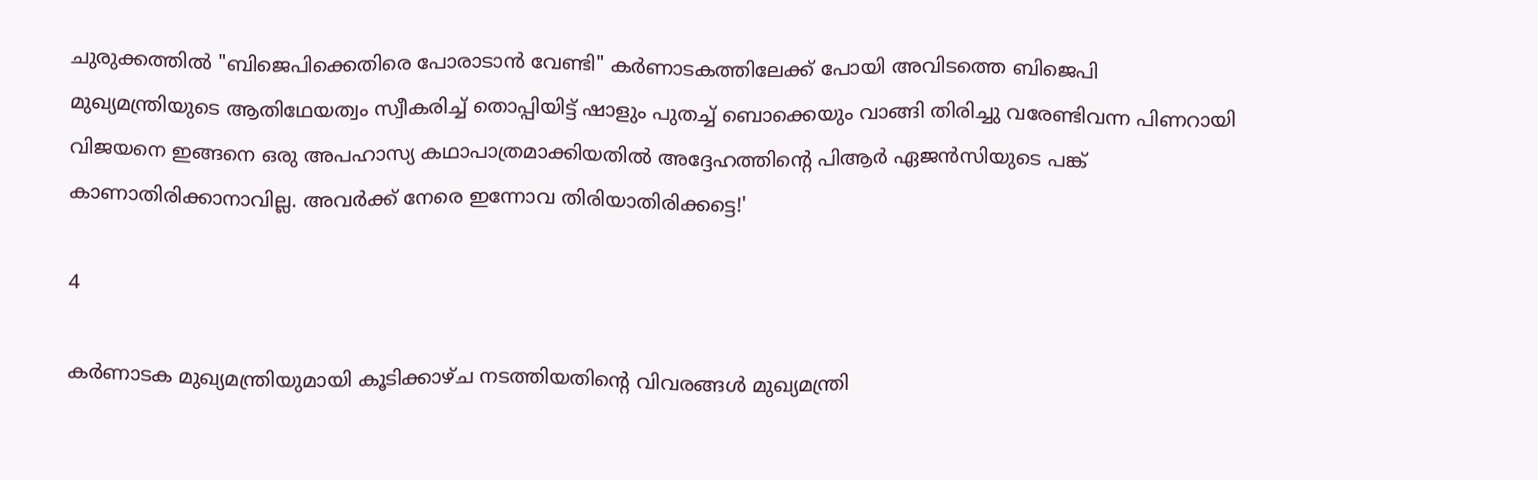ചുരുക്കത്തിൽ "ബിജെപിക്കെതിരെ പോരാടാൻ വേണ്ടി" കർണാടകത്തിലേക്ക് പോയി അവിടത്തെ ബിജെപി മുഖ്യമന്ത്രിയുടെ ആതിഥേയത്വം സ്വീകരിച്ച് തൊപ്പിയിട്ട് ഷാളും പുതച്ച് ബൊക്കെയും വാങ്ങി തിരിച്ചു വരേണ്ടിവന്ന പിണറായി വിജയനെ ഇങ്ങനെ ഒരു അപഹാസ്യ കഥാപാത്രമാക്കിയതിൽ അദ്ദേഹത്തിന്റെ പിആർ ഏജൻസിയുടെ പങ്ക് കാണാതിരിക്കാനാവില്ല. അവർക്ക് നേരെ ഇന്നോവ തിരിയാതിരിക്കട്ടെ!'

4

കർണാടക മുഖ്യമന്ത്രിയുമായി കൂടിക്കാഴ്ച നടത്തിയതിന്റെ വിവരങ്ങൾ മുഖ്യമന്ത്രി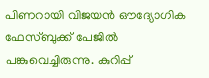പിണറായി വിജയൻ ഔദ്യോഗിക ഫേസ്ബുക്ക് പേജിൽ പങ്കുവെച്ചിരുന്നു. കുറിപ്പ്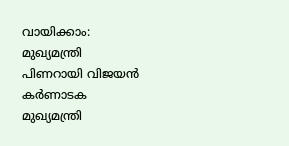വായിക്കാം: മുഖ്യമന്ത്രി പിണറായി വിജയൻ കർണാടക മുഖ്യമന്ത്രി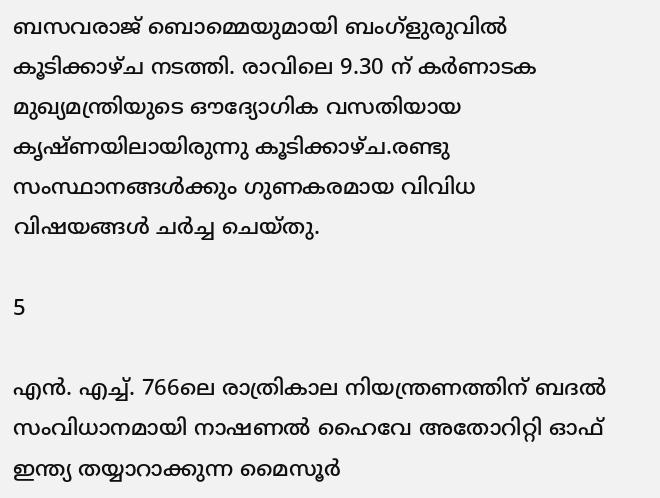ബസവരാജ് ബൊമ്മെയുമായി ബംഗ്ളുരുവിൽ കൂടിക്കാഴ്ച നടത്തി. രാവിലെ 9.30 ന് കർണാടക മുഖ്യമന്ത്രിയുടെ ഔദ്യോഗിക വസതിയായ കൃഷ്ണയിലായിരുന്നു കൂടിക്കാഴ്ച.രണ്ടു സംസ്ഥാനങ്ങൾക്കും ഗുണകരമായ വിവിധ വിഷയങ്ങൾ ചർച്ച ചെയ്തു.

5

എൻ. എച്ച്. 766ലെ രാത്രികാല നിയന്ത്രണത്തിന് ബദൽ സംവിധാനമായി നാഷണൽ ഹൈവേ അതോറിറ്റി ഓഫ് ഇന്ത്യ തയ്യാറാക്കുന്ന മൈസൂർ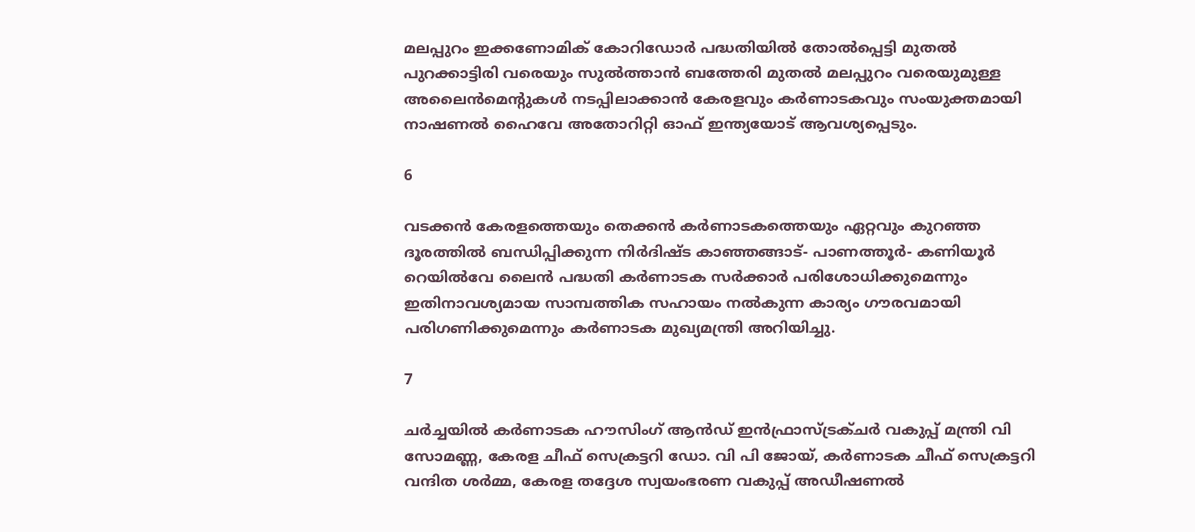മലപ്പുറം ഇക്കണോമിക് കോറിഡോർ പദ്ധതിയിൽ തോൽപ്പെട്ടി മുതൽ പുറക്കാട്ടിരി വരെയും സുൽത്താൻ ബത്തേരി മുതൽ മലപ്പുറം വരെയുമുള്ള അലൈൻമെന്റുകൾ നടപ്പിലാക്കാൻ കേരളവും കർണാടകവും സംയുക്തമായി നാഷണൽ ഹൈവേ അതോറിറ്റി ഓഫ് ഇന്ത്യയോട് ആവശ്യപ്പെടും.

6

വടക്കൻ കേരളത്തെയും തെക്കൻ കർണാടകത്തെയും ഏറ്റവും കുറഞ്ഞ ദൂരത്തിൽ ബന്ധിപ്പിക്കുന്ന നിർദിഷ്ട കാഞ്ഞങ്ങാട്- പാണത്തൂർ- കണിയൂർ റെയിൽവേ ലൈൻ പദ്ധതി കർണാടക സർക്കാർ പരിശോധിക്കുമെന്നും ഇതിനാവശ്യമായ സാമ്പത്തിക സഹായം നൽകുന്ന കാര്യം ഗൗരവമായി പരിഗണിക്കുമെന്നും കർണാടക മുഖ്യമന്ത്രി അറിയിച്ചു.

7

ചർച്ചയിൽ കർണാടക ഹൗസിംഗ് ആൻഡ് ഇൻഫ്രാസ്ട്രക്ചർ വകുപ്പ് മന്ത്രി വി സോമണ്ണ, കേരള ചീഫ് സെക്രട്ടറി ഡോ. വി പി ജോയ്, കർണാടക ചീഫ് സെക്രട്ടറി വന്ദിത ശർമ്മ, കേരള തദ്ദേശ സ്വയംഭരണ വകുപ്പ് അഡീഷണൽ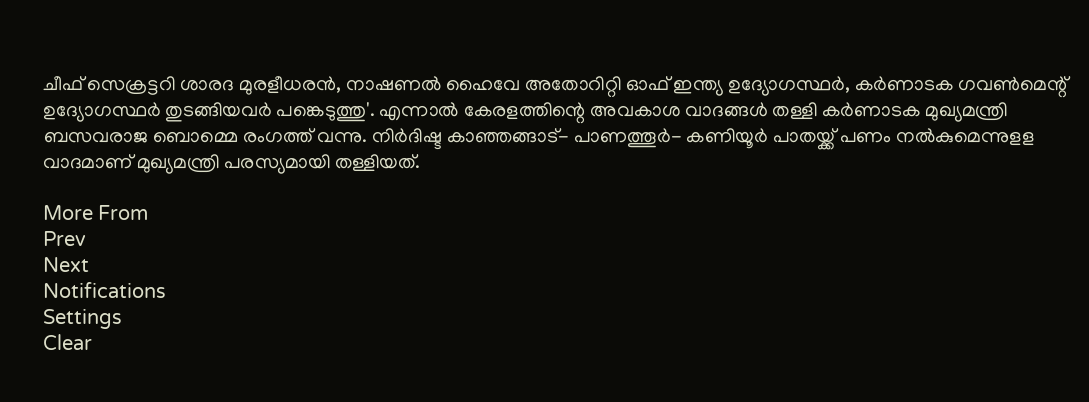ചീഫ് സെക്രട്ടറി ശാരദ മുരളീധരൻ, നാഷണൽ ഹൈവേ അതോറിറ്റി ഓഫ് ഇന്ത്യ ഉദ്യോഗസ്ഥർ, കർണാടക ഗവൺമെന്റ് ഉദ്യോഗസ്ഥർ തുടങ്ങിയവർ പങ്കെടുത്തു'. എന്നാൽ കേരളത്തിന്റെ അവകാശ വാദങ്ങൾ തള്ളി കർണാടക മുഖ്യമന്ത്രി ബസവരാജ ബൊമ്മെ രംഗത്ത് വന്നു. നിർദിഷ്ട കാഞ്ഞങ്ങാട്- പാണത്തൂർ- കണിയൂർ പാതയ്ക്ക് പണം നൽകുമെന്നുളള വാദമാണ് മുഖ്യമന്ത്രി പരസ്യമായി തള്ളിയത്.

More From
Prev
Next
Notifications
Settings
Clear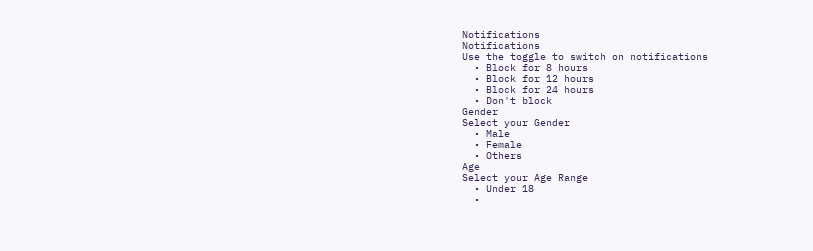Notifications
Notifications
Use the toggle to switch on notifications
  • Block for 8 hours
  • Block for 12 hours
  • Block for 24 hours
  • Don't block
Gender
Select your Gender
  • Male
  • Female
  • Others
Age
Select your Age Range
  • Under 18
  •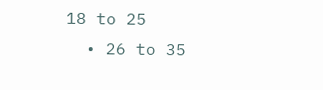18 to 25
  • 26 to 35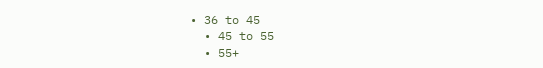• 36 to 45
  • 45 to 55
  • 55+